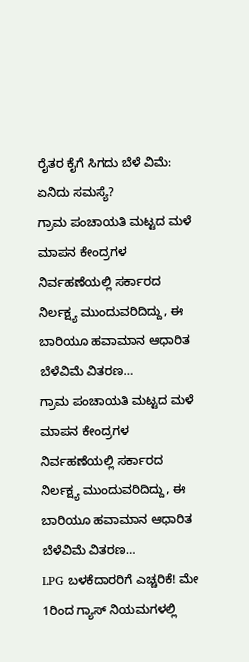ರೈತರ ಕೈಗೆ ಸಿಗದು ಬೆಳೆ ವಿಮೆ: ಏನಿದು ಸಮಸ್ಯೆ?
ಗ್ರಾಮ ಪಂಚಾಯತಿ ಮಟ್ಟದ ಮಳೆ ಮಾಪನ ಕೇಂದ್ರಗಳ ನಿರ್ವಹಣೆಯಲ್ಲಿ ಸರ್ಕಾರದ ನಿರ್ಲಕ್ಷ್ಯ ಮುಂದುವರಿದಿದ್ದು, ಈ ಬಾರಿಯೂ ಹವಾಮಾನ ಆಧಾರಿತ ಬೆಳೆವಿಮೆ ವಿತರಣ…
ಗ್ರಾಮ ಪಂಚಾಯತಿ ಮಟ್ಟದ ಮಳೆ ಮಾಪನ ಕೇಂದ್ರಗಳ ನಿರ್ವಹಣೆಯಲ್ಲಿ ಸರ್ಕಾರದ ನಿರ್ಲಕ್ಷ್ಯ ಮುಂದುವರಿದಿದ್ದು, ಈ ಬಾರಿಯೂ ಹವಾಮಾನ ಆಧಾರಿತ ಬೆಳೆವಿಮೆ ವಿತರಣ…
LPG ಬಳಕೆದಾರರಿಗೆ ಎಚ್ಚರಿಕೆ! ಮೇ 1ರಿಂದ ಗ್ಯಾಸ್ ನಿಯಮಗಳಲ್ಲಿ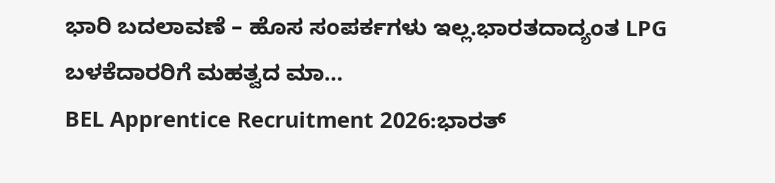ಭಾರಿ ಬದಲಾವಣೆ – ಹೊಸ ಸಂಪರ್ಕಗಳು ಇಲ್ಲ.ಭಾರತದಾದ್ಯಂತ LPG ಬಳಕೆದಾರರಿಗೆ ಮಹತ್ವದ ಮಾ…
BEL Apprentice Recruitment 2026:ಭಾರತ್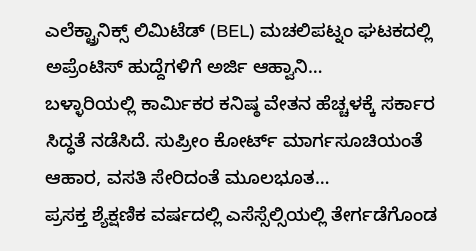ಎಲೆಕ್ಟ್ರಾನಿಕ್ಸ್ ಲಿಮಿಟೆಡ್ (BEL) ಮಚಲಿಪಟ್ನಂ ಘಟಕದಲ್ಲಿ ಅಪ್ರೆಂಟಿಸ್ ಹುದ್ದೆಗಳಿಗೆ ಅರ್ಜಿ ಆಹ್ವಾನಿ…
ಬಳ್ಳಾರಿಯಲ್ಲಿ ಕಾರ್ಮಿಕರ ಕನಿಷ್ಠ ವೇತನ ಹೆಚ್ಚಳಕ್ಕೆ ಸರ್ಕಾರ ಸಿದ್ಧತೆ ನಡೆಸಿದೆ. ಸುಪ್ರೀಂ ಕೋರ್ಟ್ ಮಾರ್ಗಸೂಚಿಯಂತೆ ಆಹಾರ, ವಸತಿ ಸೇರಿದಂತೆ ಮೂಲಭೂತ…
ಪ್ರಸಕ್ತ ಶ್ಯೆಕ್ಷಣಿಕ ವರ್ಷದಲ್ಲಿ ಎಸೆಸ್ಸೆಲ್ಸಿಯಲ್ಲಿ ತೇರ್ಗಡೆಗೊಂಡ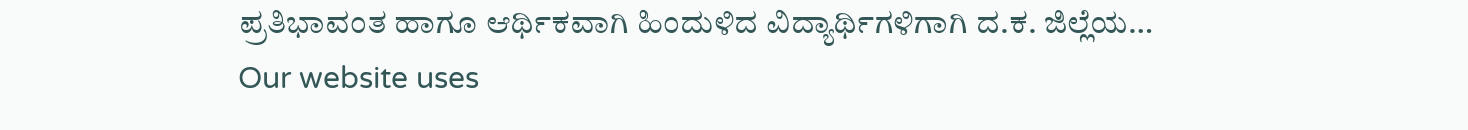ಪ್ರತಿಭಾವಂತ ಹಾಗೂ ಆರ್ಥಿಕವಾಗಿ ಹಿಂದುಳಿದ ವಿದ್ಯಾರ್ಥಿಗಳಿಗಾಗಿ ದ.ಕ. ಜಿಲ್ಲೆಯ…
Our website uses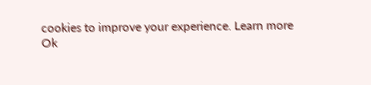cookies to improve your experience. Learn more
Ok